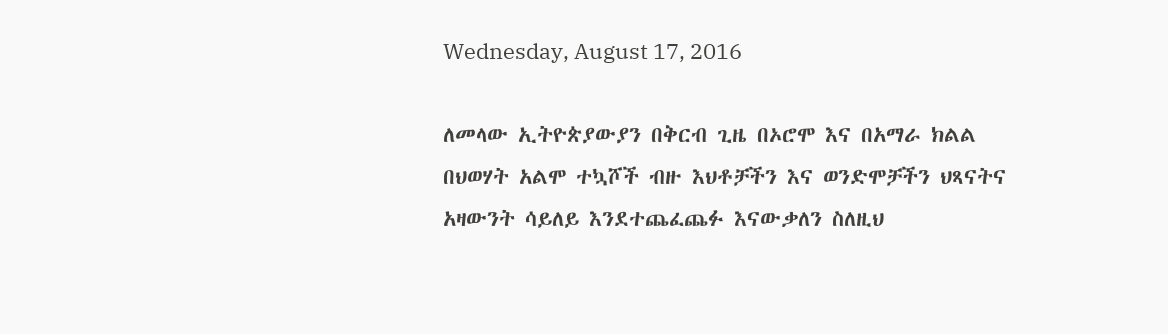Wednesday, August 17, 2016

ለመላው ኢትዮጵያውያን በቅርብ ጊዜ በኦሮሞ እና በአማራ ክልል በህወሃት አልሞ ተኳሾች ብዙ እህቶቻችን እና ወንድሞቻችን ህጻናትና አዛውንት ሳይለይ እንደተጨፈጨፉ እናውቃለን ስለዚህ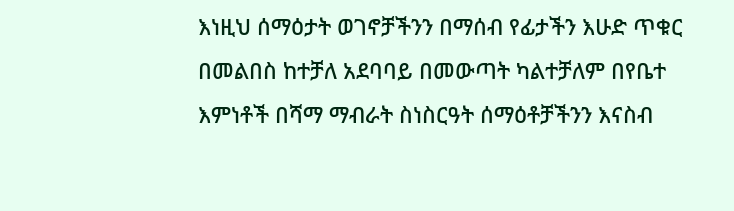እነዚህ ሰማዕታት ወገኖቻችንን በማሰብ የፊታችን እሁድ ጥቁር በመልበስ ከተቻለ አደባባይ በመውጣት ካልተቻለም በየቤተ እምነቶች በሻማ ማብራት ስነስርዓት ሰማዕቶቻችንን እናስብ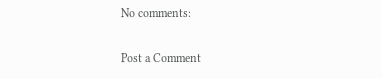No comments:

Post a Comment